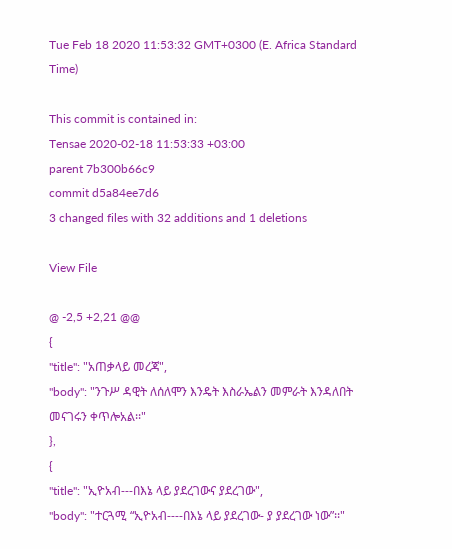Tue Feb 18 2020 11:53:32 GMT+0300 (E. Africa Standard Time)

This commit is contained in:
Tensae 2020-02-18 11:53:33 +03:00
parent 7b300b66c9
commit d5a84ee7d6
3 changed files with 32 additions and 1 deletions

View File

@ -2,5 +2,21 @@
{
"title": "አጠቃላይ መረጃ",
"body": "ንጉሥ ዳዊት ለሰለሞን እንዴት እስራኤልን መምራት እንዳለበት መናገሩን ቀጥሎአል፡፡"
},
{
"title": "ኢዮአብ---በእኔ ላይ ያደረገውና ያደረገው",
"body": "ተርጓሚ “ኢዮአብ----በእኔ ላይ ያደረገው- ያ ያደረገው ነው”፡፡"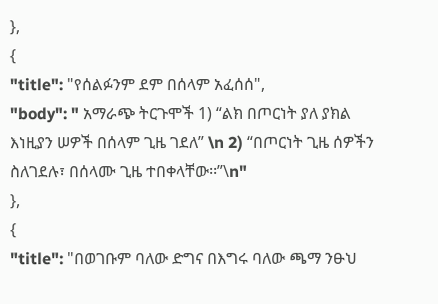},
{
"title": "የሰልፉንም ደም በሰላም አፈሰሰ",
"body": " አማራጭ ትርጉሞች 1) “ልክ በጦርነት ያለ ያክል እነዚያን ሠዎች በሰላም ጊዜ ገደለ” \n 2) “በጦርነት ጊዜ ሰዎችን ስለገደሉ፣ በሰላሙ ጊዜ ተበቀላቸው፡፡”\n"
},
{
"title": "በወገቡም ባለው ድግና በእግሩ ባለው ጫማ ንፁህ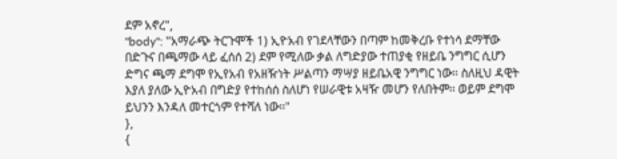ደም አኖረ",
"body": "አማራጭ ትርጉሞች 1) ኢዮአብ የገደላቸውን በጣም ከመቅረቡ የተነሳ ደማቸው በድጉና በጫማው ላይ ፈሰሰ 2) ደም የሚለው ቃል ለግድያው ተጠያቂ የዘይቤ ንግግር ሲሆን ድግና ጫማ ደግሞ የኢየአብ የአዘዥነት ሥልጣን ማሣያ ዘይቤአዊ ንግግር ነው፡፡ ስለዚህ ዳዊት እያለ ያለው ኢዮአብ በግድያ የተከሰሰ ስለሆነ የሠራዊቱ አዛዥ መሆን የለበትም፡፡ ወይም ደግሞ ይህንን እንዳለ መተርጎም የተሻለ ነው፡፡"
},
{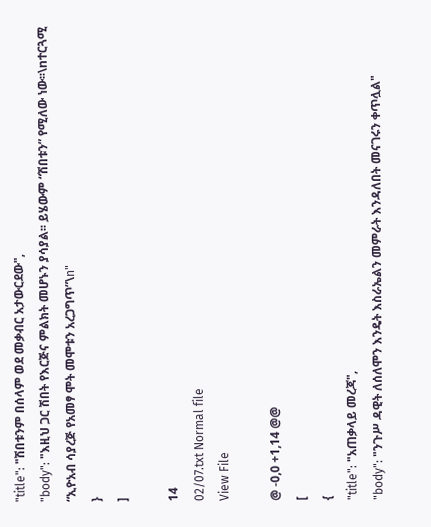"title": "ሽበቱንም በሰላም ወደ መቃብር አታውርደው",
"body": "እዚህ ጋር ሽበት የእርጅና ምልክት መሆኑን ያሳያል፡፡ ይሄውም “ሽበቱን” የሚለው ነው፡፡\nተርጓሚ “ኢዮአብ ሳያረጅ የአመፃ ሞት መሞቱን አረጋግጥ”\n"
}
]

14
02/07.txt Normal file
View File

@ -0,0 +1,14 @@
[
{
"title": "አጠቃላይ መረጃ",
"body": "ንጉሥ ዳዊት ለሰለሞን እንዴት እስራኤልን መምራት እንዳለበት መናገሩን ቀጥሏል"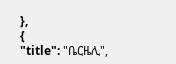},
{
"title": "ቤርዜሊ",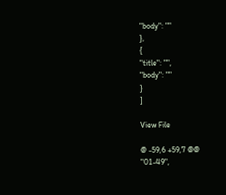"body": ""
},
{
"title": "",
"body": ""
}
]

View File

@ -59,6 +59,7 @@
"01-49",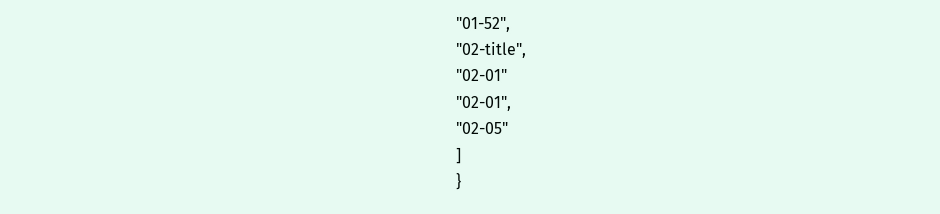"01-52",
"02-title",
"02-01"
"02-01",
"02-05"
]
}